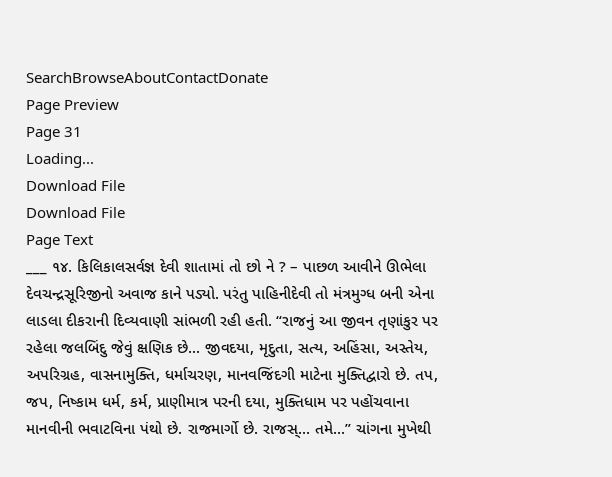SearchBrowseAboutContactDonate
Page Preview
Page 31
Loading...
Download File
Download File
Page Text
___ ૧૪. કિલિકાલસર્વજ્ઞ દેવી શાતામાં તો છો ને ? – પાછળ આવીને ઊભેલા દેવચન્દ્રસૂરિજીનો અવાજ કાને પડ્યો. પરંતુ પાહિનીદેવી તો મંત્રમુગ્ધ બની એના લાડલા દીકરાની દિવ્યવાણી સાંભળી રહી હતી. “રાજનું આ જીવન તૃણાંકુર પર રહેલા જલબિંદુ જેવું ક્ષણિક છે... જીવદયા, મૃદુતા, સત્ય, અહિંસા, અસ્તેય, અપરિગ્રહ, વાસનામુક્તિ, ધર્માચરણ, માનવજિંદગી માટેના મુક્તિદ્વારો છે. તપ, જપ, નિષ્કામ ધર્મ, કર્મ, પ્રાણીમાત્ર પરની દયા, મુક્તિધામ પર પહોંચવાના માનવીની ભવાટવિના પંથો છે. રાજમાર્ગો છે. રાજસ્... તમે...” ચાંગના મુખેથી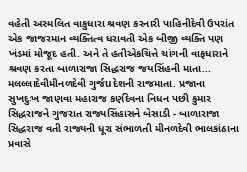વહેતી અસ્મલિત વાકુધારા શ્રવણ કરનારી પાહિનીદેવી ઉપરાંત એક જાજરમાન વ્યક્તિત્વ ધરાવતી એક બીજી વ્યક્તિ પણ ખંડમાં મોજૂદ હતી. અને તે હતીએકચિત્તે ચાંગની વાફધારાને શ્રવણ કરતા બાળારાજા સિદ્ધરાજ જયસિંહની માતા... મલલ્લાદેવીમીનળદેવી ગુર્જuદેશની રાજમાતા. પ્રજાના સુખદુઃખ જાણવા મહારાજ કર્ણદેવના નિધન પછી કુમાર સિદ્ધરાજને ગુજરાત રાજ્યસિંહાસને બેસાડી - બાળારાજા સિદ્ધરાજ વતી રાજ્યની ધૂરા સંભાળતી મીનળદેવી ભાલકાંઠાના પ્રવાસે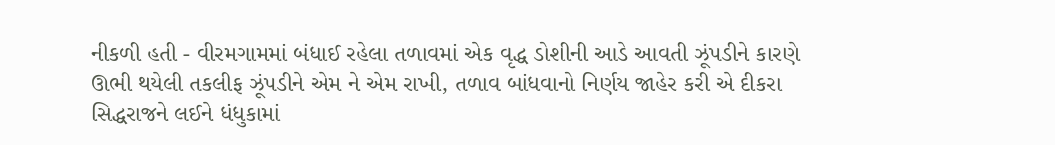નીકળી હતી - વીરમગામમાં બંધાઈ રહેલા તળાવમાં એક વૃદ્ધ ડોશીની આડે આવતી ઝૂંપડીને કારણે ઊભી થયેલી તકલીફ ઝૂંપડીને એમ ને એમ રાખી, તળાવ બાંધવાનો નિર્ણય જાહેર કરી એ દીકરા સિદ્ધરાજને લઈને ધંધુકામાં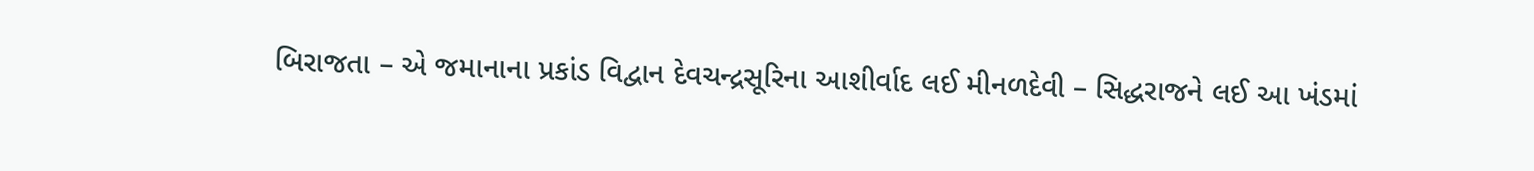બિરાજતા – એ જમાનાના પ્રકાંડ વિદ્વાન દેવચન્દ્રસૂરિના આશીર્વાદ લઈ મીનળદેવી – સિદ્ધરાજને લઈ આ ખંડમાં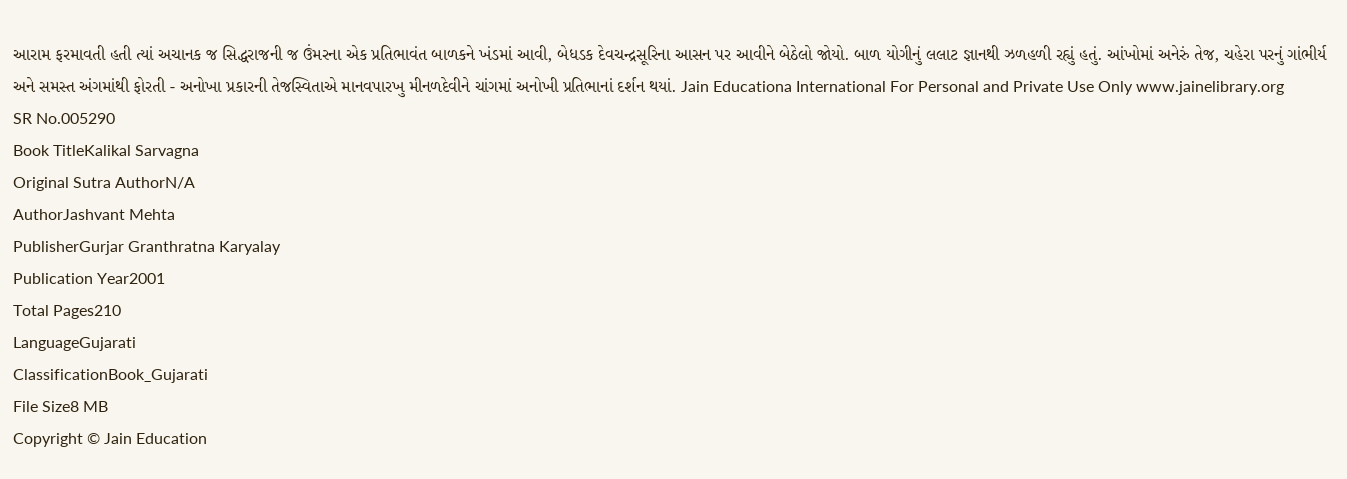આરામ ફરમાવતી હતી ત્યાં અચાનક જ સિદ્ધરાજની જ ઉંમરના એક પ્રતિભાવંત બાળકને ખંડમાં આવી, બેધડક દેવચન્દ્રસૂરિના આસન પર આવીને બેઠેલો જોયો. બાળ યોગીનું લલાટ જ્ઞાનથી ઝળહળી રહ્યું હતું. આંખોમાં અનેરું તેજ, ચહેરા પરનું ગાંભીર્ય અને સમસ્ત અંગમાંથી ફોરતી - અનોખા પ્રકારની તેજસ્વિતાએ માનવપારખુ મીનળદેવીને ચાંગમાં અનોખી પ્રતિભાનાં દર્શન થયાં. Jain Educationa International For Personal and Private Use Only www.jainelibrary.org
SR No.005290
Book TitleKalikal Sarvagna
Original Sutra AuthorN/A
AuthorJashvant Mehta
PublisherGurjar Granthratna Karyalay
Publication Year2001
Total Pages210
LanguageGujarati
ClassificationBook_Gujarati
File Size8 MB
Copyright © Jain Education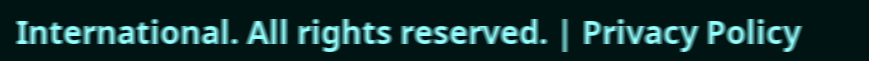International. All rights reserved. | Privacy Policy